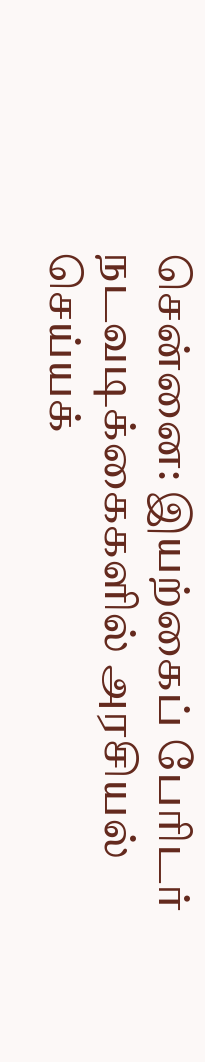சென்னை: இயற்கைப் பேரிடர் நடவடிக்கைகளில் அரசியல் செய்யக்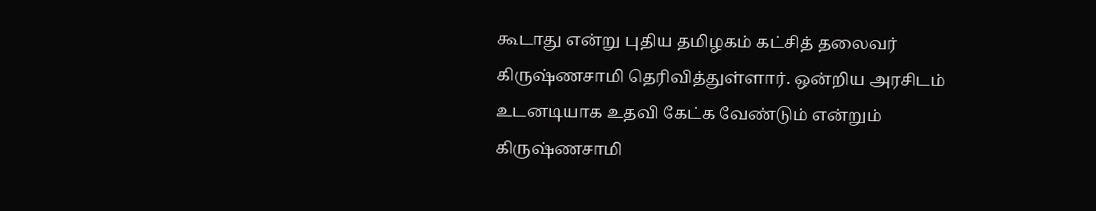கூடாது என்று புதிய தமிழகம் கட்சித் தலைவர் கிருஷ்ணசாமி தெரிவித்துள்ளார். ஒன்றிய அரசிடம் உடனடியாக உதவி கேட்க வேண்டும் என்றும் கிருஷ்ணசாமி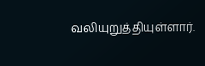வலியுறுத்தியுள்ளார்.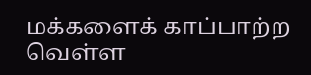மக்களைக் காப்பாற்ற வெள்ள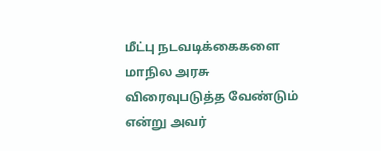மீட்பு நடவடிக்கைகளை மாநில அரசு விரைவுபடுத்த வேண்டும் என்று அவர்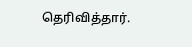தெரிவித்தார்.